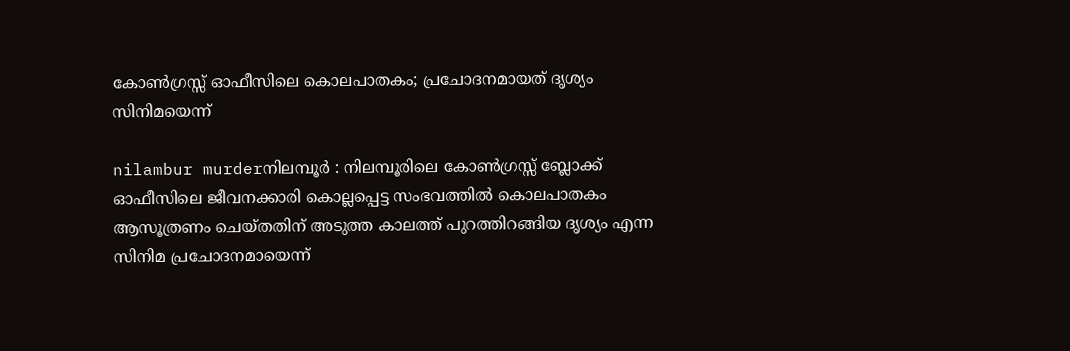കോണ്‍ഗ്രസ്സ് ഓഫീസിലെ കൊലപാതകം; പ്രചോദനമായത് ദൃശ്യം സിനിമയെന്ന്

nilambur murderനിലമ്പൂര്‍ : നിലമ്പൂരിലെ കോണ്‍ഗ്രസ്സ് ബ്ലോക്ക് ഓഫീസിലെ ജീവനക്കാരി കൊല്ലപ്പെട്ട സംഭവത്തില്‍ കൊലപാതകം ആസൂത്രണം ചെയ്തതിന് അടുത്ത കാലത്ത് പുറത്തിറങ്ങിയ ദൃശ്യം എന്ന സിനിമ പ്രചോദനമായെന്ന്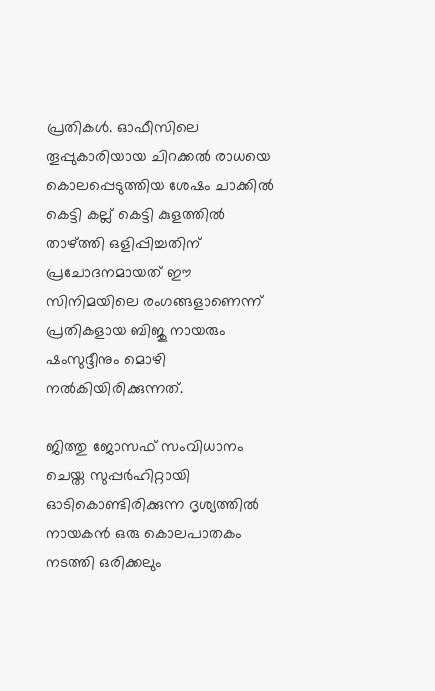പ്രതികള്‍. ഓഫീസിലെ തൂപ്പുകാരിയായ ചിറക്കല്‍ രാധയെ കൊലപ്പെടുത്തിയ ശേഷം ചാക്കില്‍ കെട്ടി കല്ല് കെട്ടി കുളത്തില്‍ താഴ്ത്തി ഒളിപ്പിച്ചതിന് പ്രചോദനമായത് ഈ സിനിമയിലെ രംഗങ്ങളാണെന്ന് പ്രതികളായ ബിജു നായരും ഷംസുദ്ദീനും മൊഴി നല്‍കിയിരിക്കുന്നത്.

ജിത്തു ജോസഫ് സംവിധാനം ചെയ്ത സുപ്പര്‍ഹിറ്റായി ഓടികൊണ്ടിരിക്കുന്ന ദൃശ്യത്തില്‍ നായകന്‍ ഒരു കൊലപാതകം നടത്തി ഒരിക്കലും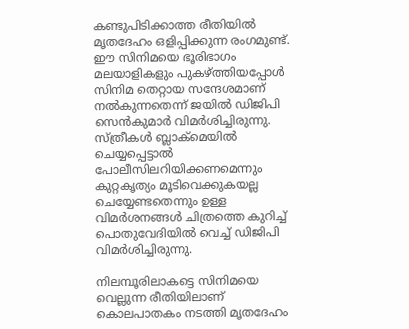കണ്ടുപിടിക്കാത്ത രീതിയില്‍ മൃതദേഹം ഒളിപ്പിക്കുന്ന രംഗമുണ്ട്. ഈ സിനിമയെ ഭൂരിഭാഗം മലയാളികളും പുകഴ്ത്തിയപ്പോള്‍ സിനിമ തെറ്റായ സന്ദേശമാണ് നല്‍കുന്നതെന്ന് ജയില്‍ ഡിജിപി സെന്‍കുമാര്‍ വിമര്‍ശിച്ചിരുന്നു. സ്ത്രീകള്‍ ബ്ലാക്‌മെയില്‍ ചെയ്യപ്പെട്ടാല്‍ പോലീസിലറിയിക്കണമെന്നും കുറ്റകൃത്യം മൂടിവെക്കുകയല്ല ചെയ്യേണ്ടതെന്നും ഉള്ള വിമര്‍ശനങ്ങള്‍ ചിത്രത്തെ കുറിച്ച് പൊതുവേദിയില്‍ വെച്ച് ഡിജിപി വിമര്‍ശിച്ചിരുന്നു.

നിലമ്പൂരിലാകട്ടെ സിനിമയെ വെല്ലുന്ന രീതിയിലാണ് കൊലപാതകം നടത്തി മൃതദേഹം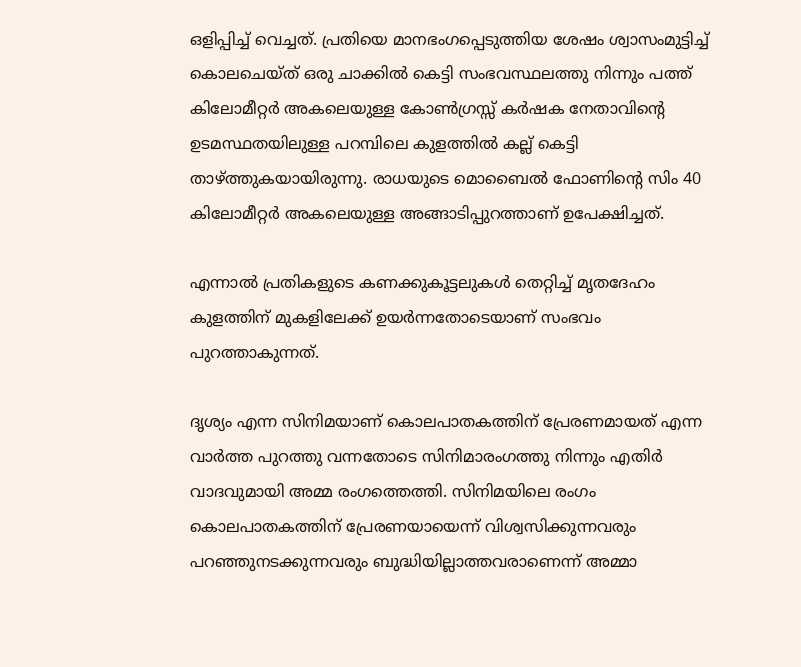ഒളിപ്പിച്ച് വെച്ചത്. പ്രതിയെ മാനഭംഗപ്പെടുത്തിയ ശേഷം ശ്വാസംമുട്ടിച്ച് കൊലചെയ്ത് ഒരു ചാക്കില്‍ കെട്ടി സംഭവസ്ഥലത്തു നിന്നും പത്ത് കിലോമീറ്റര്‍ അകലെയുള്ള കോണ്‍ഗ്രസ്സ് കര്‍ഷക നേതാവിന്റെ ഉടമസ്ഥതയിലുള്ള പറമ്പിലെ കുളത്തില്‍ കല്ല് കെട്ടി താഴ്ത്തുകയായിരുന്നു. രാധയുടെ മൊബൈല്‍ ഫോണിന്റെ സിം 40 കിലോമീറ്റര്‍ അകലെയുള്ള അങ്ങാടിപ്പുറത്താണ് ഉപേക്ഷിച്ചത്.

എന്നാല്‍ പ്രതികളുടെ കണക്കുകൂട്ടലുകള്‍ തെറ്റിച്ച് മൃതദേഹം കുളത്തിന് മുകളിലേക്ക് ഉയര്‍ന്നതോടെയാണ് സംഭവം പുറത്താകുന്നത്.

ദൃശ്യം എന്ന സിനിമയാണ് കൊലപാതകത്തിന് പ്രേരണമായത് എന്ന വാര്‍ത്ത പുറത്തു വന്നതോടെ സിനിമാരംഗത്തു നിന്നും എതിര്‍ വാദവുമായി അമ്മ രംഗത്തെത്തി. സിനിമയിലെ രംഗം കൊലപാതകത്തിന് പ്രേരണയായെന്ന് വിശ്വസിക്കുന്നവരും പറഞ്ഞുനടക്കുന്നവരും ബുദ്ധിയില്ലാത്തവരാണെന്ന് അമ്മാ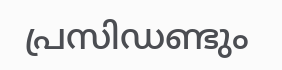പ്രസിഡണ്ടും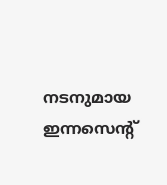നടനുമായ ഇന്നസെന്റ്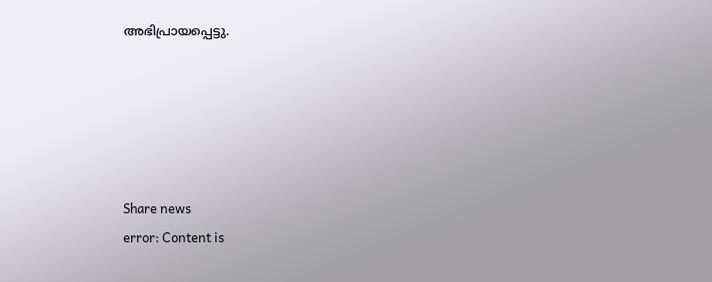അഭിപ്രായപ്പെട്ടു.





Share news
error: Content is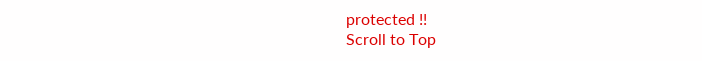protected !!
Scroll to Top